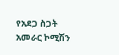የአደጋ ስጋት አመራር ኮሚሽን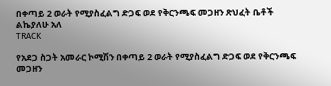በቀጣይ 2 ወራት የሚያስፈልግ ድጋፍ ወደ የቅርንጫፍ መጋዘን ጽህፈት ቤቶች ልኬያለሁ አለ
TRACK

የአደጋ ስጋት አመራር ኮሚሽን በቀጣይ 2 ወራት የሚያስፈልግ ድጋፍ ወደ የቅርንጫፍ መጋዘን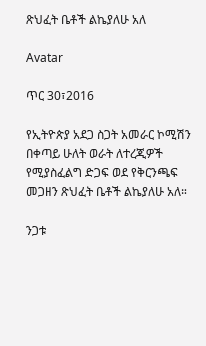ጽህፈት ቤቶች ልኬያለሁ አለ

Avatar

ጥር 30፣2016

የኢትዮጵያ አደጋ ስጋት አመራር ኮሚሽን በቀጣይ ሁለት ወራት ለተረጂዎች የሚያስፈልግ ድጋፍ ወደ የቅርንጫፍ መጋዘን ጽህፈት ቤቶች ልኬያለሁ አለ።

ንጋቱ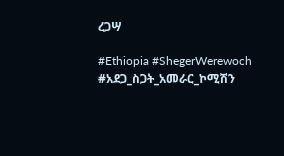ረጋሣ

#Ethiopia #ShegerWerewoch #አደጋ_ስጋት_አመራር_ኮሚሽን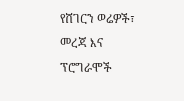የሸገርን ወሬዎች፣ መረጃ እና ፕሮግራሞች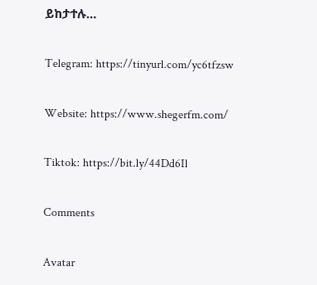ይከታተሉ…

Telegram: https://tinyurl.com/yc6tfzsw

Website: https://www.shegerfm.com/

Tiktok: https://bit.ly/44Dd6Il

Comments

Avatar